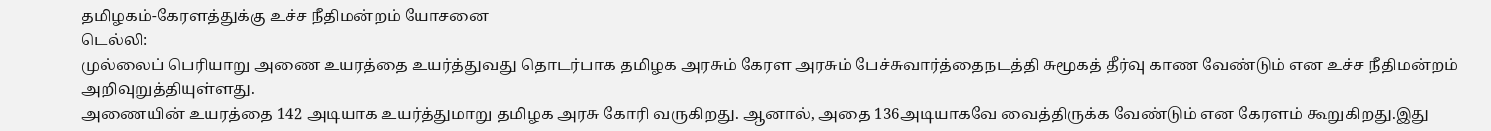தமிழகம்-கேரளத்துக்கு உச்ச நீதிமன்றம் யோசனை
டெல்லி:
முல்லைப் பெரியாறு அணை உயரத்தை உயர்த்துவது தொடர்பாக தமிழக அரசும் கேரள அரசும் பேச்சுவார்த்தைநடத்தி சுமூகத் தீர்வு காண வேண்டும் என உச்ச நீதிமன்றம் அறிவுறுத்தியுள்ளது.
அணையின் உயரத்தை 142 அடியாக உயர்த்துமாறு தமிழக அரசு கோரி வருகிறது. ஆனால், அதை 136அடியாகவே வைத்திருக்க வேண்டும் என கேரளம் கூறுகிறது.இது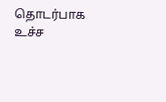தொடர்பாக உச்ச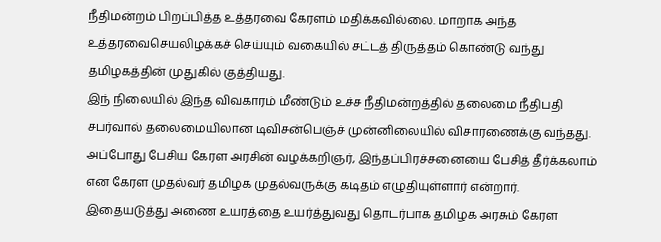நீதிமன்றம் பிறப்பித்த உத்தரவை கேரளம் மதிக்கவில்லை. மாறாக அந்த உத்தரவைசெயலிழக்கச் செய்யும் வகையில் சட்டத் திருத்தம் கொண்டு வந்து தமிழகத்தின் முதுகில் குத்தியது.
இந் நிலையில் இந்த விவகாரம் மீண்டும் உச்ச நீதிமன்றத்தில் தலைமை நீதிபதி சபர்வால் தலைமையிலான டிவிசன்பெஞ்ச் முன்னிலையில் விசாரணைக்கு வந்தது. அப்போது பேசிய கேரள அரசின் வழக்கறிஞர், இந்தப்பிரச்சனையை பேசித் தீர்க்கலாம் என கேரள முதல்வர் தமிழக முதல்வருக்கு கடிதம் எழுதியுள்ளார் என்றார்.
இதையடுத்து அணை உயரத்தை உயர்த்துவது தொடர்பாக தமிழக அரசும் கேரள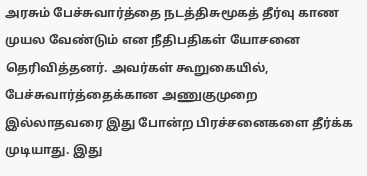அரசும் பேச்சுவார்த்தை நடத்திசுமூகத் தீர்வு காண முயல வேண்டும் என நீதிபதிகள் யோசனை தெரிவித்தனர். அவர்கள் கூறுகையில்,
பேச்சுவார்த்தைக்கான அணுகுமுறை இல்லாதவரை இது போன்ற பிரச்சனைகளை தீர்க்க முடியாது. இது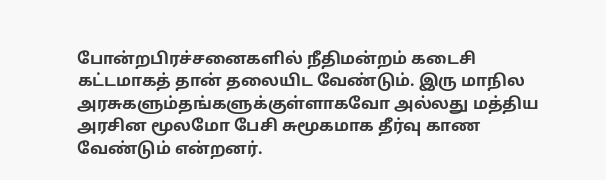போன்றபிரச்சனைகளில் நீதிமன்றம் கடைசி கட்டமாகத் தான் தலையிட வேண்டும். இரு மாநில அரசுகளும்தங்களுக்குள்ளாகவோ அல்லது மத்திய அரசின மூலமோ பேசி சுமூகமாக தீர்வு காண வேண்டும் என்றனர்.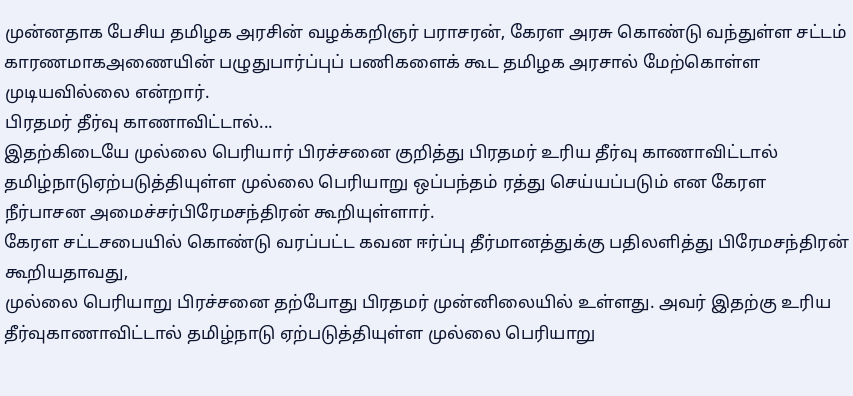முன்னதாக பேசிய தமிழக அரசின் வழக்கறிஞர் பராசரன், கேரள அரசு கொண்டு வந்துள்ள சட்டம் காரணமாகஅணையின் பழுதுபார்ப்புப் பணிகளைக் கூட தமிழக அரசால் மேற்கொள்ள முடியவில்லை என்றார்.
பிரதமர் தீர்வு காணாவிட்டால்...
இதற்கிடையே முல்லை பெரியார் பிரச்சனை குறித்து பிரதமர் உரிய தீர்வு காணாவிட்டால் தமிழ்நாடுஏற்படுத்தியுள்ள முல்லை பெரியாறு ஒப்பந்தம் ரத்து செய்யப்படும் என கேரள நீர்பாசன அமைச்சர்பிரேமசந்திரன் கூறியுள்ளார்.
கேரள சட்டசபையில் கொண்டு வரப்பட்ட கவன ஈர்ப்பு தீர்மானத்துக்கு பதிலளித்து பிரேமசந்திரன் கூறியதாவது,
முல்லை பெரியாறு பிரச்சனை தற்போது பிரதமர் முன்னிலையில் உள்ளது. அவர் இதற்கு உரிய தீர்வுகாணாவிட்டால் தமிழ்நாடு ஏற்படுத்தியுள்ள முல்லை பெரியாறு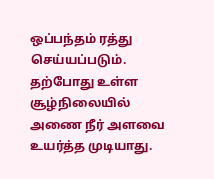ஒப்பந்தம் ரத்து செய்யப்படும்.
தற்போது உள்ள சூழ்நிலையில் அணை நீர் அளவை உயர்த்த முடியாது.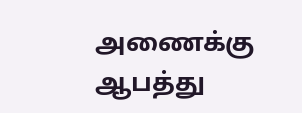அணைக்கு ஆபத்து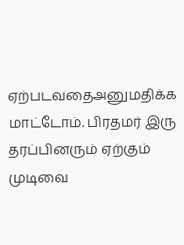ஏற்படவதைஅனுமதிக்க மாட்டோம். பிரதமர் இரு தரப்பினரும் ஏற்கும் முடிவை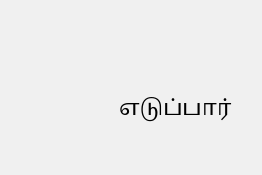எடுப்பார்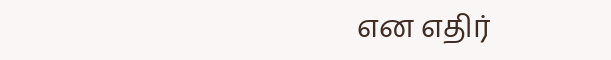என எதிர்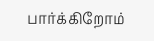பார்க்கிறோம்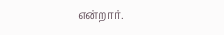என்றார்.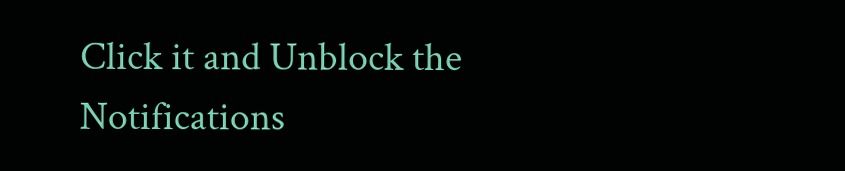Click it and Unblock the Notifications